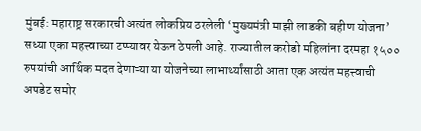मुंबई: महाराष्ट्र सरकारची अत्यंत लोकप्रिय ठरलेली ‘मुख्यमंत्री माझी लाडकी बहीण योजना’ सध्या एका महत्त्वाच्या टप्प्यावर येऊन ठेपली आहे. राज्यातील करोडो महिलांना दरमहा १५०० रुपयांची आर्थिक मदत देणाऱ्या या योजनेच्या लाभार्थ्यांसाठी आता एक अत्यंत महत्त्वाची अपडेट समोर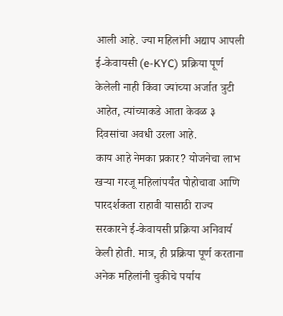आली आहे. ज्या महिलांनी अद्याप आपली ई-केवायसी (e-KYC) प्रक्रिया पूर्ण केलेली नाही किंवा ज्यांच्या अर्जात त्रुटी आहेत, त्यांच्याकडे आता केवळ ३ दिवसांचा अवधी उरला आहे.
काय आहे नेमका प्रकार? योजनेचा लाभ खऱ्या गरजू महिलांपर्यंत पोहोचावा आणि पारदर्शकता राहावी यासाठी राज्य सरकारने ई-केवायसी प्रक्रिया अनिवार्य केली होती. मात्र, ही प्रक्रिया पूर्ण करताना अनेक महिलांनी चुकीचे पर्याय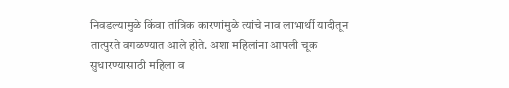निवडल्यामुळे किंवा तांत्रिक कारणांमुळे त्यांचे नाव लाभार्थी यादीतून तात्पुरते वगळण्यात आले होते. अशा महिलांना आपली चूक सुधारण्यासाठी महिला व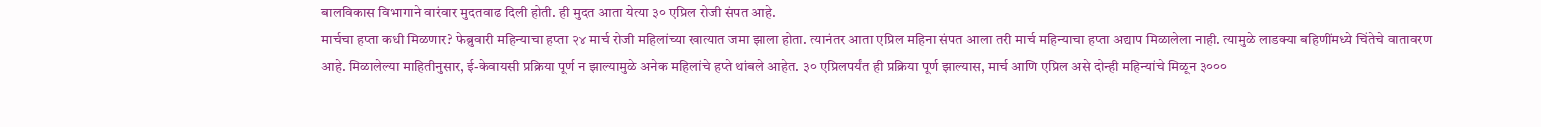बालविकास विभागाने वारंवार मुदतवाढ दिली होती. ही मुदत आता येत्या ३० एप्रिल रोजी संपत आहे.
मार्चचा हप्ता कधी मिळणार? फेब्रुवारी महिन्याचा हप्ता २४ मार्च रोजी महिलांच्या खात्यात जमा झाला होता. त्यानंतर आता एप्रिल महिना संपत आला तरी मार्च महिन्याचा हप्ता अद्याप मिळालेला नाही. त्यामुळे लाडक्या बहिणींमध्ये चिंतेचे वातावरण आहे. मिळालेल्या माहितीनुसार, ई-केवायसी प्रक्रिया पूर्ण न झाल्यामुळे अनेक महिलांचे हप्ते थांबले आहेत. ३० एप्रिलपर्यंत ही प्रक्रिया पूर्ण झाल्यास, मार्च आणि एप्रिल असे दोन्ही महिन्यांचे मिळून ३०००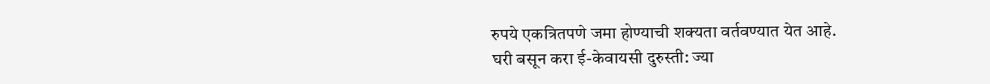रुपये एकत्रितपणे जमा होण्याची शक्यता वर्तवण्यात येत आहे.
घरी बसून करा ई-केवायसी दुरुस्ती: ज्या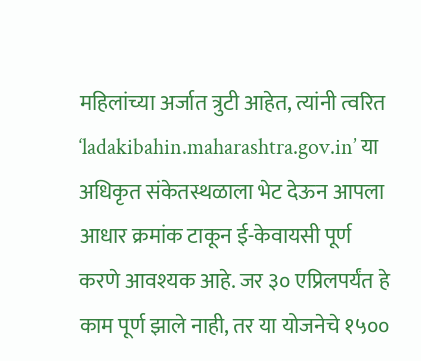महिलांच्या अर्जात त्रुटी आहेत, त्यांनी त्वरित ‘ladakibahin.maharashtra.gov.in’ या अधिकृत संकेतस्थळाला भेट देऊन आपला आधार क्रमांक टाकून ई-केवायसी पूर्ण करणे आवश्यक आहे. जर ३० एप्रिलपर्यंत हे काम पूर्ण झाले नाही, तर या योजनेचे १५००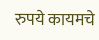रुपये कायमचे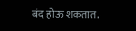बंद होऊ शकतात.